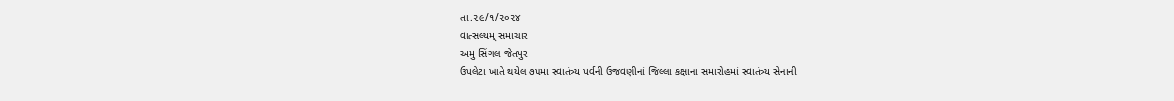તા.૨૯/૧/૨૦૨૪
વાત્સલ્યમ્ સમાચાર
અમુ સિંગલ જેતપુર
ઉપલેટા ખાતે થયેલ ૭૫મા સ્વાતંત્ર્ય પર્વની ઉજવણીનાં જિલ્લા કક્ષાના સમારોહમાં સ્વાતંત્ર્ય સેનાની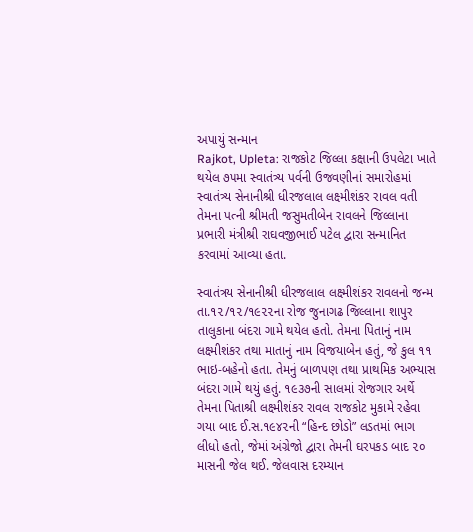અપાયું સન્માન
Rajkot, Upleta: રાજકોટ જિલ્લા કક્ષાની ઉપલેટા ખાતે થયેલ ૭૫મા સ્વાતંત્ર્ય પર્વની ઉજવણીનાં સમારોહમાં સ્વાતંત્ર્ય સેનાનીશ્રી ધીરજલાલ લક્ષ્મીશંકર રાવલ વતી તેમના પત્ની શ્રીમતી જસુમતીબેન રાવલને જિલ્લાના પ્રભારી મંત્રીશ્રી રાઘવજીભાઈ પટેલ દ્વારા સન્માનિત કરવામાં આવ્યા હતા.

સ્વાતંત્રય સેનાનીશ્રી ધીરજલાલ લક્ષ્મીશંકર રાવલનો જન્મ તા.૧૨/૧૨/૧૯૨૨ના રોજ જુનાગઢ જિલ્લાના શાપુર તાલુકાના બંદરા ગામે થયેલ હતો. તેમના પિતાનું નામ લક્ષ્મીશંકર તથા માતાનું નામ વિજયાબેન હતું, જે કુલ ૧૧ ભાઇ-બહેનો હતા. તેમનું બાળપણ તથા પ્રાથમિક અભ્યાસ બંદરા ગામે થયું હતું. ૧૯૩૭ની સાલમાં રોજગાર અર્થે તેમના પિતાશ્રી લક્ષ્મીશંકર રાવલ રાજકોટ મુકામે રહેવા ગયા બાદ ઈ.સ.૧૯૪૨ની “હિન્દ છોડો” લડતમાં ભાગ લીધો હતો, જેમાં અંગ્રેજો દ્વારા તેમની ઘરપકડ બાદ ૨૦ માસની જેલ થઈ. જેલવાસ દરમ્યાન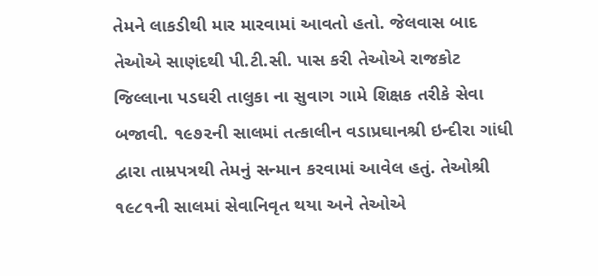તેમને લાકડીથી માર મારવામાં આવતો હતો. જેલવાસ બાદ તેઓએ સાણંદથી પી.ટી.સી. પાસ કરી તેઓએ રાજકોટ જિલ્લાના પડઘરી તાલુકા ના સુવાગ ગામે શિક્ષક તરીકે સેવા બજાવી. ૧૯૭૨ની સાલમાં તત્કાલીન વડાપ્રઘાનશ્રી ઇન્દીરા ગાંધી દ્વારા તામ્રપત્રથી તેમનું સન્માન કરવામાં આવેલ હતું. તેઓશ્રી ૧૯૮૧ની સાલમાં સેવાનિવૃત થયા અને તેઓએ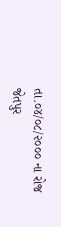તા.૦૪/૦૮/૨૦૦૦ ના રોજ જેતપુર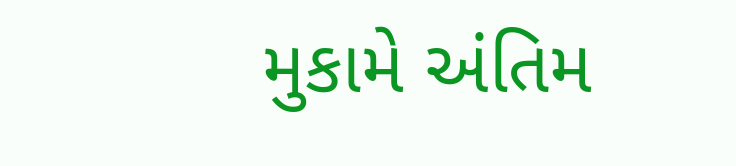મુકામે અંતિમ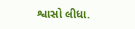શ્વાસો લીધા.